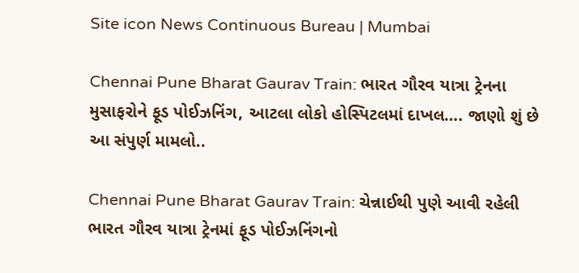Site icon News Continuous Bureau | Mumbai

Chennai Pune Bharat Gaurav Train: ભારત ગૌરવ યાત્રા ટ્રેનના મુસાફરોને ફૂડ પોઈઝનિંગ, આટલા લોકો હોસ્પિટલમાં દાખલ…. જાણો શું છે આ સંપુર્ણ મામલો..

Chennai Pune Bharat Gaurav Train: ચેન્નાઈથી પુણે આવી રહેલી ભારત ગૌરવ યાત્રા ટ્રેનમાં ફૂડ પોઈઝનિંગનો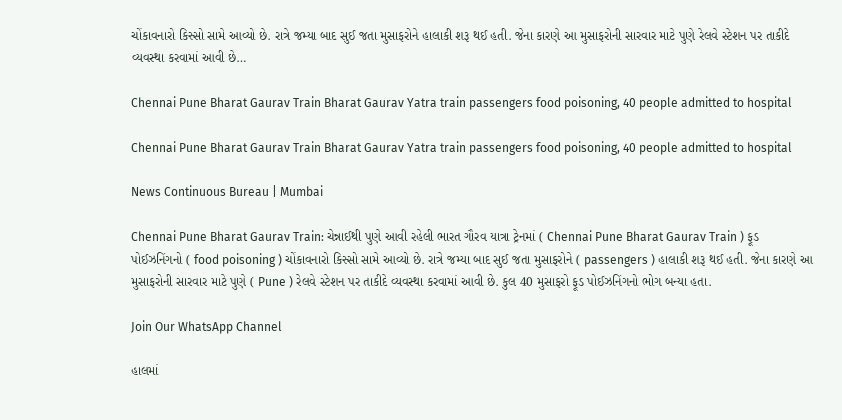ચોંકાવનારો કિસ્સો સામે આવ્યો છે. રાત્રે જમ્યા બાદ સુઈ જતા મુસાફરોને હાલાકી શરૂ થઈ હતી. જેના કારણે આ મુસાફરોની સારવાર માટે પુણે રેલવે સ્ટેશન પર તાકીદે વ્યવસ્થા કરવામાં આવી છે…

Chennai Pune Bharat Gaurav Train Bharat Gaurav Yatra train passengers food poisoning, 40 people admitted to hospital

Chennai Pune Bharat Gaurav Train Bharat Gaurav Yatra train passengers food poisoning, 40 people admitted to hospital

News Continuous Bureau | Mumbai

Chennai Pune Bharat Gaurav Train: ચેન્નાઈથી પુણે આવી રહેલી ભારત ગૌરવ યાત્રા ટ્રેનમાં ( Chennai Pune Bharat Gaurav Train ) ફૂડ પોઈઝનિંગનો ( food poisoning ) ચોંકાવનારો કિસ્સો સામે આવ્યો છે. રાત્રે જમ્યા બાદ સુઈ જતા મુસાફરોને ( passengers ) હાલાકી શરૂ થઈ હતી. જેના કારણે આ મુસાફરોની સારવાર માટે પુણે ( Pune ) રેલવે સ્ટેશન પર તાકીદે વ્યવસ્થા કરવામાં આવી છે. કુલ 40 મુસાફરો ફૂડ પોઈઝનિંગનો ભોગ બન્યા હતા.

Join Our WhatsApp Channel

હાલમાં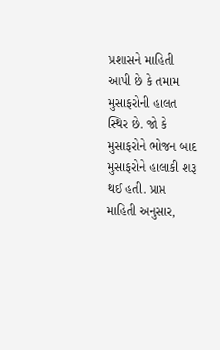પ્રશાસને માહિતી આપી છે કે તમામ મુસાફરોની હાલત સ્થિર છે. જો કે મુસાફરોને ભોજન બાદ મુસાફરોને હાલાકી શરૂ થઈ હતી. પ્રાપ્ત માહિતી અનુસાર,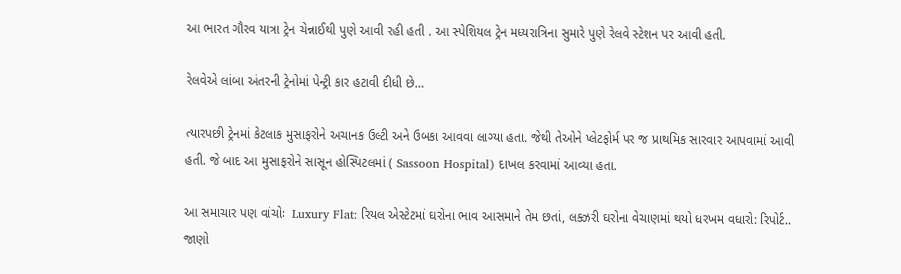આ ભારત ગૌરવ યાત્રા ટ્રેન ચેન્નાઈથી પુણે આવી રહી હતી . આ સ્પેશિયલ ટ્રેન મધ્યરાત્રિના સુમારે પુણે રેલવે સ્ટેશન પર આવી હતી.

રેલવેએ લાંબા અંતરની ટ્રેનોમાં પેન્ટ્રી કાર હટાવી દીધી છે…

ત્યારપછી ટ્રેનમાં કેટલાક મુસાફરોને અચાનક ઉલ્ટી અને ઉબકા આવવા લાગ્યા હતા. જેથી તેઓને પ્લેટફોર્મ પર જ પ્રાથમિક સારવાર આપવામાં આવી હતી. જે બાદ આ મુસાફરોને સાસૂન હોસ્પિટલમાં ( Sassoon Hospital) દાખલ કરવામાં આવ્યા હતા.

આ સમાચાર પણ વાંચોઃ  Luxury Flat: રિયલ એસ્ટેટમાં ઘરોના ભાવ આસમાને તેમ છતાં, લક્ઝરી ઘરોના વેચાણમાં થયો ધરખમ વધારો: રિપોર્ટ.. જાણો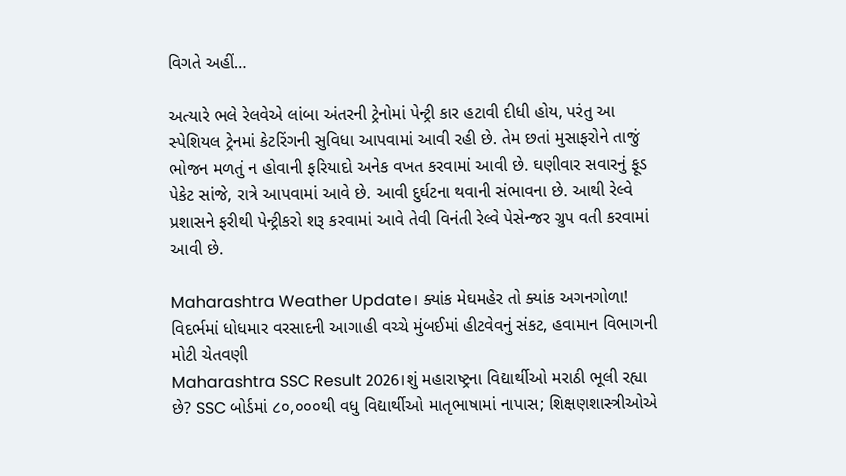વિગતે અહીં…

અત્યારે ભલે રેલવેએ લાંબા અંતરની ટ્રેનોમાં પેન્ટ્રી કાર હટાવી દીધી હોય, પરંતુ આ સ્પેશિયલ ટ્રેનમાં કેટરિંગની સુવિધા આપવામાં આવી રહી છે. તેમ છતાં મુસાફરોને તાજું ભોજન મળતું ન હોવાની ફરિયાદો અનેક વખત કરવામાં આવી છે. ઘણીવાર સવારનું ફૂડ પેકેટ સાંજે, રાત્રે આપવામાં આવે છે. આવી દુર્ઘટના થવાની સંભાવના છે. આથી રેલ્વે પ્રશાસને ફરીથી પેન્ટ્રીકરો શરૂ કરવામાં આવે તેવી વિનંતી રેલ્વે પેસેન્જર ગ્રુપ વતી કરવામાં આવી છે.

Maharashtra Weather Update। ક્યાંક મેઘમહેર તો ક્યાંક અગનગોળા! વિદર્ભમાં ધોધમાર વરસાદની આગાહી વચ્ચે મુંબઈમાં હીટવેવનું સંકટ, હવામાન વિભાગની મોટી ચેતવણી
Maharashtra SSC Result 2026।શું મહારાષ્ટ્રના વિદ્યાર્થીઓ મરાઠી ભૂલી રહ્યા છે? SSC બોર્ડમાં ૮૦,૦૦૦થી વધુ વિદ્યાર્થીઓ માતૃભાષામાં નાપાસ; શિક્ષણશાસ્ત્રીઓએ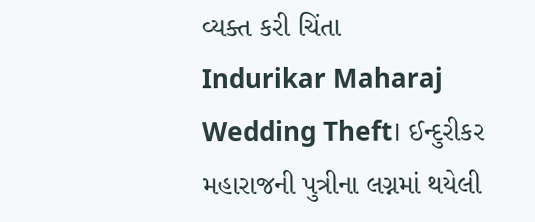વ્યક્ત કરી ચિંતા
Indurikar Maharaj Wedding Theft। ઈન્દુરીકર મહારાજની પુત્રીના લગ્નમાં થયેલી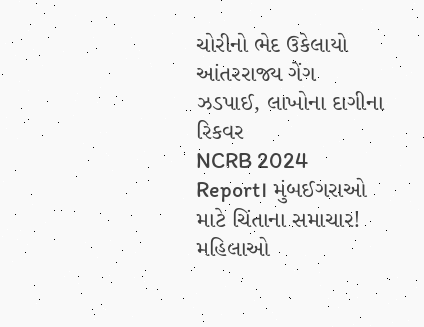ચોરીનો ભેદ ઉકેલાયો આંતરરાજ્ય ગેંગ ઝડપાઈ, લાખોના દાગીના રિકવર
NCRB 2024 Report। મુંબઈગરાઓ માટે ચિંતાના સમાચાર! મહિલાઓ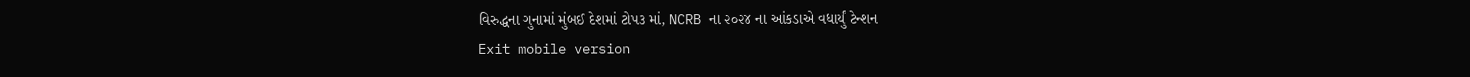વિરુદ્ધના ગુનામાં મુંબઈ દેશમાં ટોપ૩ માં, NCRB ના ૨૦૨૪ ના આંકડાએ વધાર્યું ટેન્શન
Exit mobile version